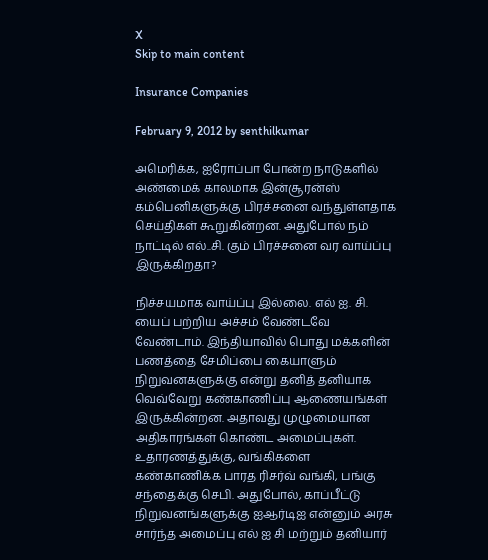X
Skip to main content

Insurance Companies

February 9, 2012 by senthilkumar

அமெரிக்க, ஐரோப்பா போன்ற நாடுகளில் அண்மைக் காலமாக இன்சூரன்ஸ் கம்பெனிகளுக்கு பிரச்சனை வந்துள்ளதாக செய்திகள் கூறுகின்றன. அதுபோல் நம் நாட்டில் எல்..சி. கும் பிரச்சனை வர வாய்ப்பு இருக்கிறதா?

நிச்சயமாக வாய்ப்பு இல்லை. எல் ஐ. சி. யைப் பற்றிய அச்சம் வேண்டவே வேண்டாம். இந்தியாவில் பொது மக்களின் பணத்தை சேமிப்பை கையாளும் நிறுவனகளுக்கு என்று தனித் தனியாக வெவ்வேறு கண்காணிப்பு ஆணையங்கள் இருக்கின்றன. அதாவது முழுமையான அதிகாரங்கள் கொண்ட அமைப்புகள். உதாரணத்துக்கு, வங்கிகளை கண்காணிக்க பாரத ரிசர்வ் வங்கி, பங்கு சந்தைக்கு செபி. அதுபோல், காப்பீட்டு நிறுவனங்களுக்கு ஐஆர்டிஐ என்னும் அரசு சார்ந்த அமைப்பு எல் ஐ சி மற்றும் தனியார்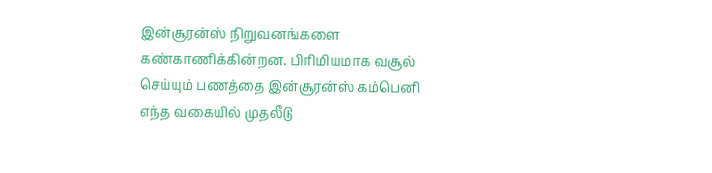இன்சூரன்ஸ் நிறுவனங்களை கண்காணிக்கின்றன. பிரிமியமாக வசூல் செய்யும் பணத்தை இன்சூரன்ஸ் கம்பெனி எந்த வகையில் முதலீடு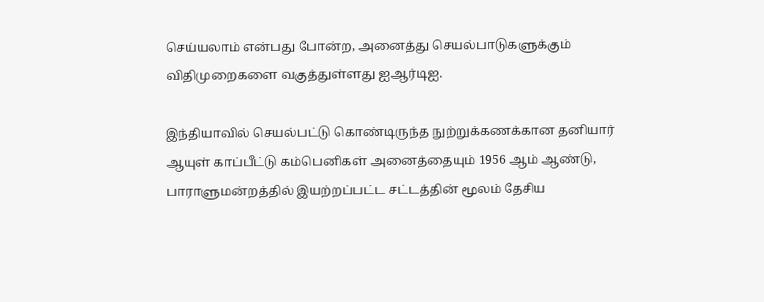செய்யலாம் என்பது போன்ற, அனைத்து செயல்பாடுகளுக்கும் விதிமுறைகளை வகுத்துள்ளது ஐஆர்டிஐ.

இந்தியாவில் செயல்பட்டு கொண்டிருந்த நுற்றுக்கணக்கான தனியார் ஆயுள் காப்பீட்டு கம்பெனிகள் அனைத்தையும் 1956 ஆம் ஆண்டு, பாராளுமன்றத்தில் இயற்றப்பட்ட சட்டத்தின் மூலம் தேசிய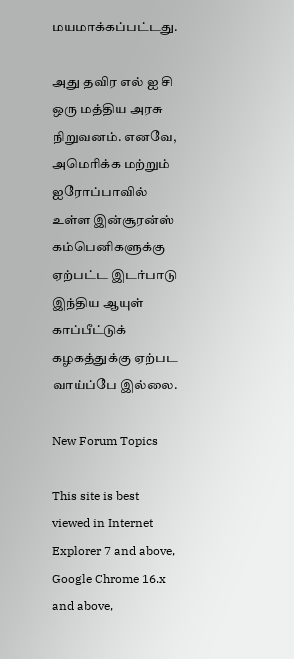மயமாக்கப்பட்டது.

அது தவிர எல் ஐ சி ஒரு மத்திய அரசு நிறுவனம். எனவே, அமெரிக்க மற்றும் ஐரோப்பாவில் உள்ள இன்சூரன்ஸ் கம்பெனிகளுக்கு ஏற்பட்ட இடர்பாடு இந்திய ஆயுள் காப்பீட்டுக் கழகத்துக்கு ஏற்பட வாய்ப்பே இல்லை.

New Forum Topics

This site is best viewed in Internet Explorer 7 and above, Google Chrome 16.x and above,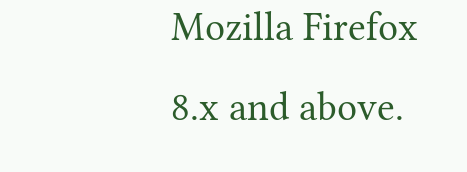Mozilla Firefox 8.x and above.